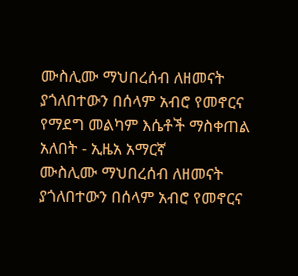ሙስሊሙ ማህበረሰብ ለዘመናት ያጎለበተውን በሰላም አብሮ የመኖርና የማደግ መልካም እሴቶች ማስቀጠል አለበት - ኢዜአ አማርኛ
ሙስሊሙ ማህበረሰብ ለዘመናት ያጎለበተውን በሰላም አብሮ የመኖርና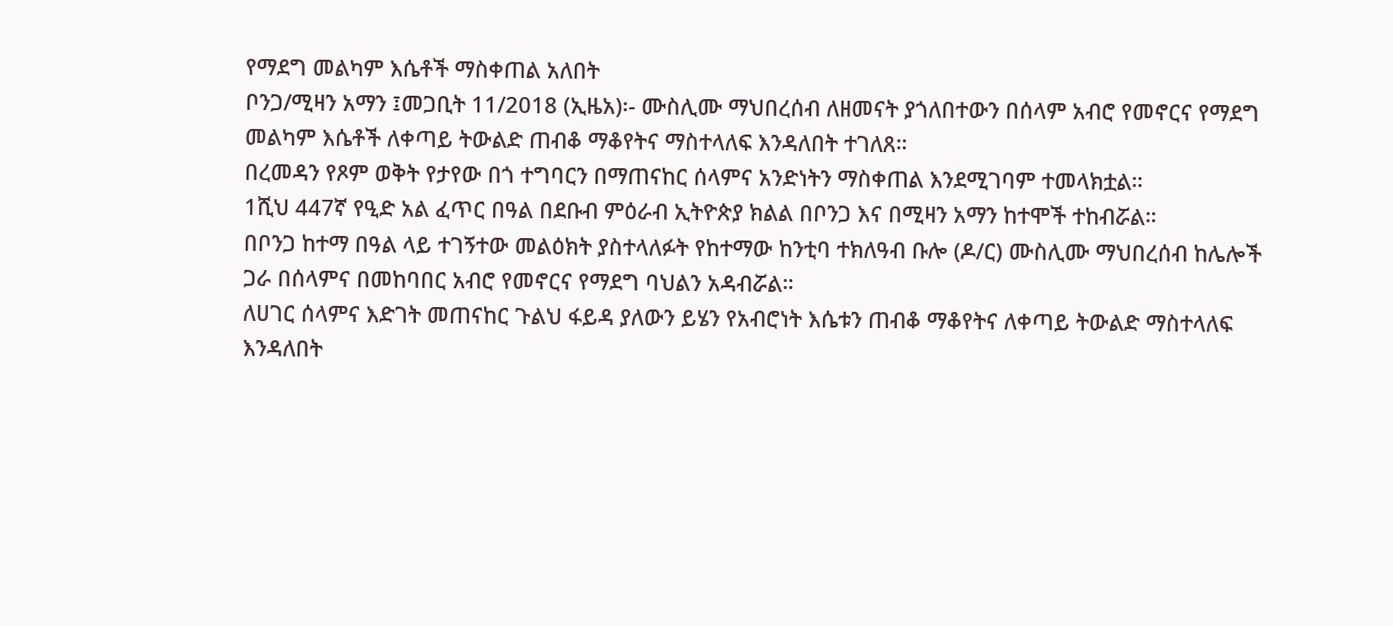የማደግ መልካም እሴቶች ማስቀጠል አለበት
ቦንጋ/ሚዛን አማን ፤መጋቢት 11/2018 (ኢዜአ)፡- ሙስሊሙ ማህበረሰብ ለዘመናት ያጎለበተውን በሰላም አብሮ የመኖርና የማደግ መልካም እሴቶች ለቀጣይ ትውልድ ጠብቆ ማቆየትና ማስተላለፍ እንዳለበት ተገለጸ።
በረመዳን የጾም ወቅት የታየው በጎ ተግባርን በማጠናከር ሰላምና አንድነትን ማስቀጠል እንደሚገባም ተመላክቷል።
1ሺህ 447ኛ የዒድ አል ፈጥር በዓል በደቡብ ምዕራብ ኢትዮጵያ ክልል በቦንጋ እና በሚዛን አማን ከተሞች ተከብሯል።
በቦንጋ ከተማ በዓል ላይ ተገኝተው መልዕክት ያስተላለፉት የከተማው ከንቲባ ተክለዓብ ቡሎ (ዶ/ር) ሙስሊሙ ማህበረሰብ ከሌሎች ጋራ በሰላምና በመከባበር አብሮ የመኖርና የማደግ ባህልን አዳብሯል።
ለሀገር ሰላምና እድገት መጠናከር ጉልህ ፋይዳ ያለውን ይሄን የአብሮነት እሴቱን ጠብቆ ማቆየትና ለቀጣይ ትውልድ ማስተላለፍ እንዳለበት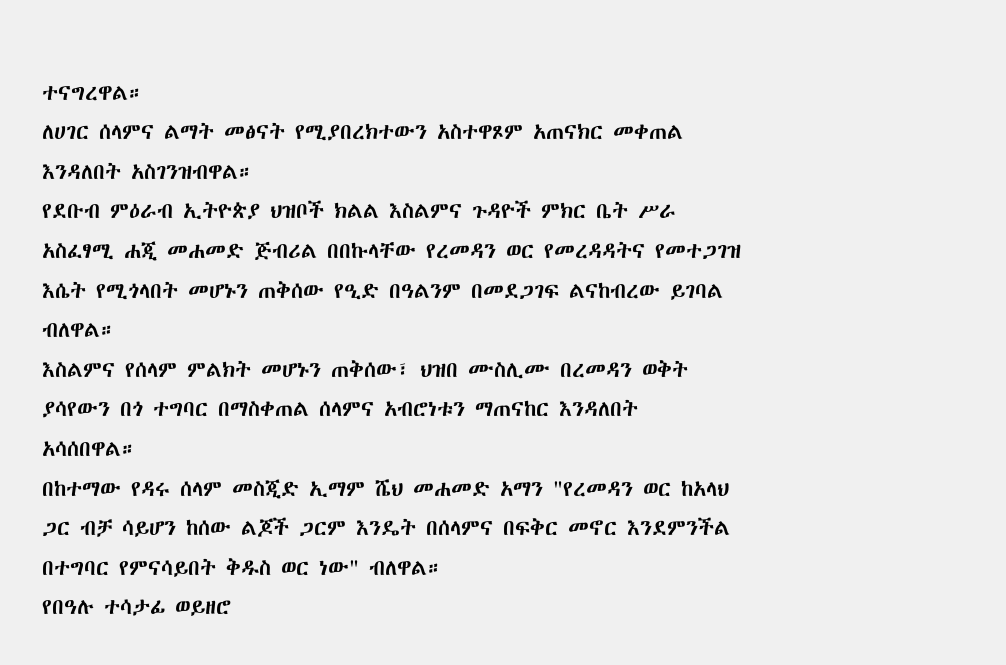ተናግረዋል።
ለሀገር ሰላምና ልማት መፅናት የሚያበረክተውን አስተዋጾም አጠናክር መቀጠል እንዳለበት አስገንዝብዋል።
የደቡብ ምዕራብ ኢትዮጵያ ህዝቦች ክልል እስልምና ጉዳዮች ምክር ቤት ሥራ አስፈፃሚ ሐጂ መሐመድ ጅብሪል በበኩላቸው የረመዳን ወር የመረዳዳትና የመተጋገዝ እሴት የሚጎላበት መሆኑን ጠቅሰው የዒድ በዓልንም በመደጋገፍ ልናከብረው ይገባል ብለዋል።
እስልምና የሰላም ምልክት መሆኑን ጠቅሰው፣ ህዝበ ሙስሊሙ በረመዳን ወቅት ያሳየውን በጎ ተግባር በማስቀጠል ሰላምና አብሮነቱን ማጠናከር እንዳለበት አሳሰበዋል።
በከተማው የዳሩ ሰላም መስጂድ ኢማም ሼህ መሐመድ አማን "የረመዳን ወር ከአላህ ጋር ብቻ ሳይሆን ከሰው ልጆች ጋርም እንዴት በሰላምና በፍቅር መኖር እንደምንችል በተግባር የምናሳይበት ቅዱስ ወር ነው" ብለዋል።
የበዓሉ ተሳታፊ ወይዘሮ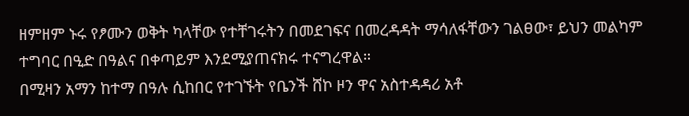ዘምዘም ኑሩ የፆሙን ወቅት ካላቸው የተቸገሩትን በመደገፍና በመረዳዳት ማሳለፋቸውን ገልፀው፣ ይህን መልካም ተግባር በዒድ በዓልና በቀጣይም እንደሚያጠናክሩ ተናግረዋል።
በሚዛን አማን ከተማ በዓሉ ሲከበር የተገኙት የቤንች ሸኮ ዞን ዋና አስተዳዳሪ አቶ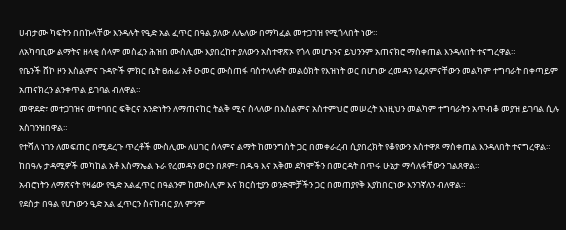ሀብታሙ ካፍትን በበኩላቸው እንዳሉት የዒድ አል ፈጥር በዓል ያለው ለሌለው በማካፈል መተጋገዝ የሚጎላበት ነው።
ለአካባቢው ልማትና ዘላቂ ሰላም መስፈን ሕዝበ ሙስሊሙ እያበረከተ ያለውን አስተዋጽኦ የጎላ መሆኑንና ይህንንም አጠናክሮ ማስቀጠል እንዳለበት ተናግረዋል።
የቤንች ሸኮ ዞን እስልምና ጉዳዮች ምክር ቤት ፀሐፊ አቶ ዑመር ሙስጠፋ ባስተላለፉት መልዕክት የእዝነት ወር በሆነው ረመዳን የፈጸምናቸውን መልካም ተግባራት በቀጣይም አጠናክረን ልንቀጥል ይገባል ብለዋል።
መዋደድ፣ መተጋገዝና መተባበር ፍቅርና አንድነትን ለማጠናከር ትልቅ ሚና ስላለው በእስልምና አስተምህሮ መሠረት እነዚህን መልካም ተግባራትን አጥብቆ መያዝ ይገባል ሲሉ አስገንዝበዋል።
የተሻለ ነገን ለመፍጠር በሚደረጉ ጥረቶች ሙስሊሙ ለሀገር ሰላምና ልማት ከመንግስት ጋር በመቀራረብ ሲያበረክት የቆየውን አስተዋጾ ማስቀጠል እንዳለበት ተናግረዋል።
ከበዓሉ ታዳሚዎች መካከል አቶ እስማኤል ኑራ የረመዳን ወርን በጾም፣ በዱዓ እና አቅመ ደካሞችን በመርዳት በጥሩ ሁኔታ ማሳለፋቸውን ገልጸዋል።
አብሮነትን ለማጽናት የዛሬው የዒድ አልፈጥር በዓልንም ከሙስሊም እና ክርስቲያን ወንድሞቻችን ጋር በመጠያየቅ እያከበርነው እንገኛለን ብለዋል።
የደስታ በዓል የሆነውን ዒድ አል ፈጥርን ስናከብር ያለ ምንም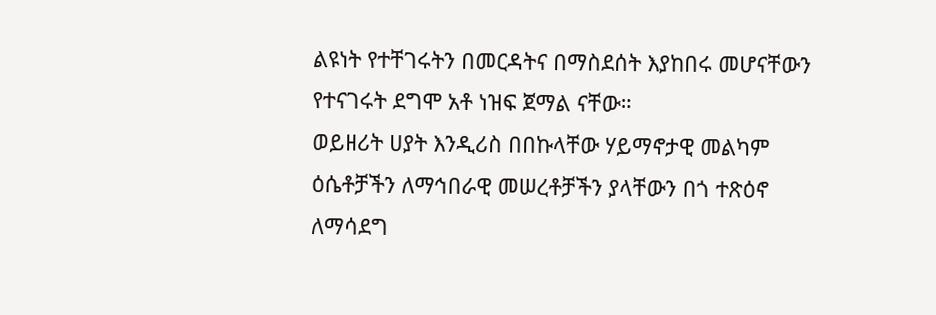ልዩነት የተቸገሩትን በመርዳትና በማስደሰት እያከበሩ መሆናቸውን የተናገሩት ደግሞ አቶ ነዝፍ ጀማል ናቸው።
ወይዘሪት ሀያት እንዲሪስ በበኩላቸው ሃይማኖታዊ መልካም ዕሴቶቻችን ለማኅበራዊ መሠረቶቻችን ያላቸውን በጎ ተጽዕኖ ለማሳደግ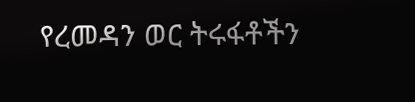የረመዳን ወር ትሩፋቶችን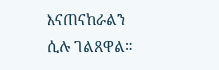እናጠናከራልን ሲሉ ገልጸዋል።